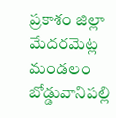ప్రకాశం జిల్లా మేదరమెట్ల మండలం బోడ్డువానిపల్లి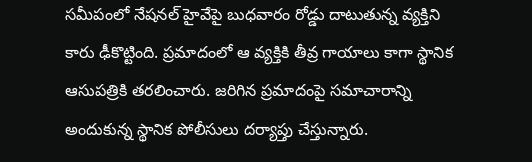సమీపంలో నేషనల్ హైవేపై బుధవారం రోడ్డు దాటుతున్న వ్యక్తిని కారు ఢీకొట్టింది. ప్రమాదంలో ఆ వ్యక్తికి తీవ్ర గాయాలు కాగా స్థానిక ఆసుపత్రికి తరలించారు. జరిగిన ప్రమాదంపై సమాచారాన్ని అందుకున్న స్థానిక పోలీసులు దర్యాప్తు చేస్తున్నారు.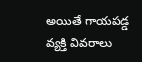అయితే గాయపడ్డ వ్యక్తి వివరాలు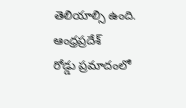తెలియాల్సి ఉంది.
ఆంధ్రప్రదేశ్
రోడ్డు ప్రమాదంలో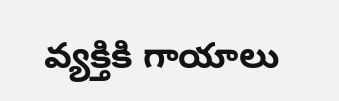వ్యక్తికి గాయాలు